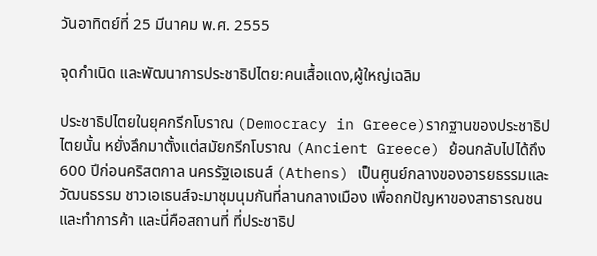วันอาทิตย์ที่ 25 มีนาคม พ.ศ. 2555

จุดกำเนิด และพัฒนาการประชาธิปไตย:คนเสื้อแดง,ผู้ใหญ่เฉลิม

ประชาธิปไตยในยุคกรีกโบราณ (Democracy in Greece)รากฐานของประชาธิปไตยนั้น หยั่งลึกมาตั้งแต่สมัยกรีกโบราณ (Ancient Greece) ย้อนกลับไปได้ถึง 600 ปีก่อนคริสตกาล นครรัฐเอเธนส์ (Athens) เป็นศูนย์กลางของอารยธรรมและวัฒนธรรม ชาวเอเธนส์จะมาชุมนุมกันที่ลานกลางเมือง เพื่อถกปัญหาของสาธารณชน และทำการค้า และนี่คือสถานที่ ที่ประชาธิป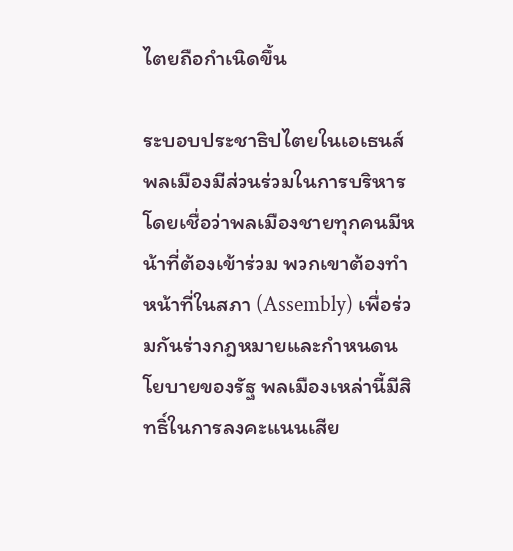ไตยถือกำเนิดขึ้น

ระบอบประชาธิปไตยในเอเธนส์ พลเมืองมีส่วนร่วมในการบริหาร โดยเชื่อว่าพลเมืองชายทุกคนมีหน้าที่ต้องเข้าร่วม พวกเขาต้องทำหน้าที่ในสภา (Assembly) เพื่อร่วมกันร่างกฎหมายและกำหนดนโยบายของรัฐ พลเมืองเหล่านี้มีสิทธิ์ในการลงคะแนนเสีย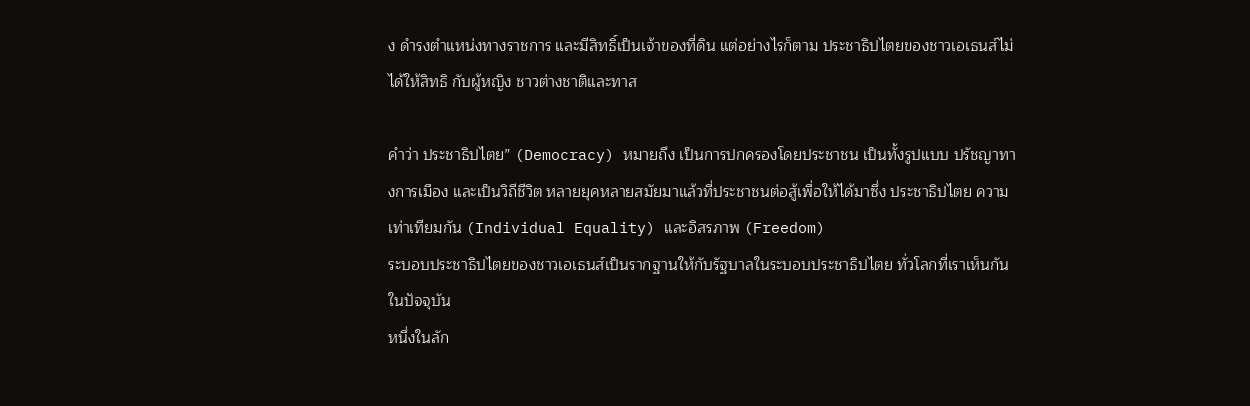ง ดำรงตำแหน่งทางราชการ และมีสิทธิ์เป็นเจ้าของที่ดิน แต่อย่างไรก็ตาม ประชาธิปไตยของชาวเอเธนส์ไม่ได้ให้สิทธิ กับผู้หญิง ชาวต่างชาติและทาส

คำว่า ประชาธิปไตย” (Democracy) หมายถึง เป็นการปกครองโดยประชาชน เป็นทั้งรูปแบบ ปรัชญาทางการเมือง และเป็นวิถีชีวิต หลายยุคหลายสมัยมาแล้วที่ประชาชนต่อสู้เพื่อให้ได้มาซึ่ง ประชาธิปไตย ความเท่าเทียมกัน (Individual Equality) และอิสรภาพ (Freedom)
ระบอบประชาธิปไตยของชาวเอเธนส์เป็นรากฐานให้กับรัฐบาลในระบอบประชาธิปไตย ทั่วโลกที่เราเห็นกันในปัจจุบัน
หนึ่งในลัก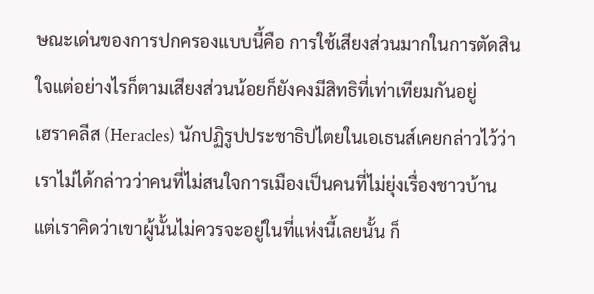ษณะเด่นของการปกครองแบบนี้คือ การใช้เสียงส่วนมากในการตัดสินใจแต่อย่างไรก็ตามเสียงส่วนน้อยก็ยังคงมีสิทธิที่เท่าเทียมกันอยู่
เฮราคลีส (Heracles) นักปฏิรูปประชาธิปไตยในเอเธนส์เคยกล่าวไว้ว่า เราไม่ได้กล่าวว่าคนที่ไม่สนใจการเมืองเป็นคนที่ไม่ยุ่งเรื่องชาวบ้าน แต่เราคิดว่าเขาผู้นั้นไม่ควรจะอยู่ในที่แห่งนี้เลยนั้น ก็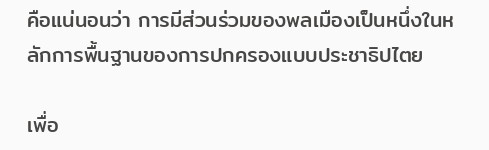คือแน่นอนว่า การมีส่วนร่วมของพลเมืองเป็นหนึ่งในหลักการพื้นฐานของการปกครองแบบประชาธิปไตย

เพื่อ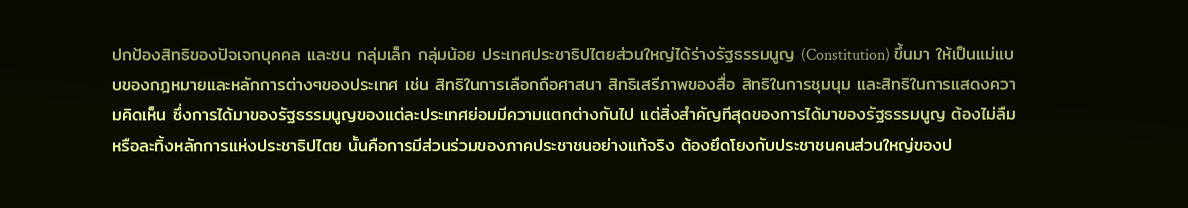ปกป้องสิทธิของปัจเจกบุคคล และชน กลุ่มเล็ก กลุ่มน้อย ประเทศประชาธิปไตยส่วนใหญ่ได้ร่างรัฐธรรมนูญ (Constitution) ขึ้นมา ให้เป็นแม่แบบของกฎหมายและหลักการต่างๆของประเทศ เช่น สิทธิในการเลือกถือศาสนา สิทธิเสรีภาพของสื่อ สิทธิในการชุมนุม และสิทธิในการแสดงความคิดเห็น ซึ่งการได้มาของรัฐธรรมนูญของแต่ละประเทศย่อมมีความแตกต่างกันไป แต่สิ่งสำคัญทีสุดของการได้มาของรัฐธรรมนูญ ต้องไม่ลืมหรือละทิ้งหลักการแห่งประชาธิปไตย นั้นคือการมีส่วนร่วมของภาคประชาชนอย่างแท้จริง ต้องยึดโยงกับประชาชนคนส่วนใหญ่ของป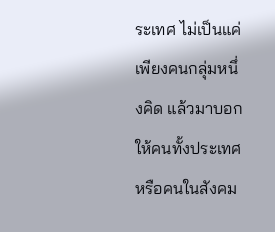ระเทศ ไม่เป็นแค่เพียงคนกลุ่มหนึ่งคิด แล้วมาบอกให้คนทั้งประเทศ หรือคนในสังคม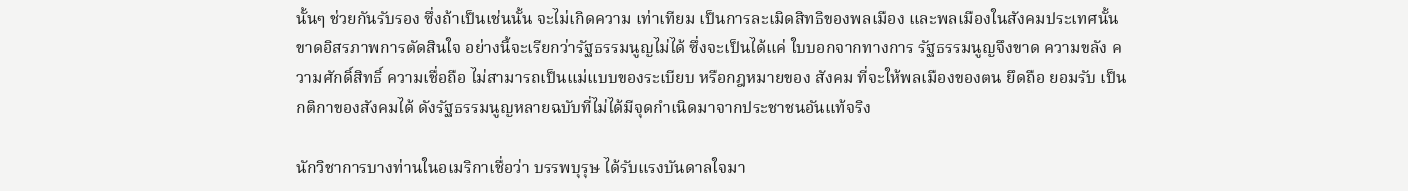นั้นๆ ช่วยกันรับรอง ซึ่งถ้าเป็นเช่นนั้น จะไม่เกิดความ เท่าเทียม เป็นการละเมิดสิทธิของพลเมือง และพลเมืองในสังคมประเทศนั้นขาดอิสรภาพการตัดสินใจ อย่างนี้จะเรียกว่ารัฐธรรมนูญไม่ได้ ซึ่งจะเป็นได้แค่ ใบบอกจากทางการ รัฐธรรมนูญจึงขาด ความขลัง ความศักดิ์สิทธิ์ ความเชื่อถือ ไม่สามารถเป็นแม่แบบของระเบียบ หรือกฎหมายของ สังคม ที่จะให้พลเมืองของตน ยึดถือ ยอมรับ เป็นกติกาของสังคมได้ ดังรัฐธรรมนูญหลายฉบับที่ไม่ได้มีจุดกำเนิดมาจากประชาชนอันแท้จริง

นักวิชาการบางท่านในอเมริกาเชื่อว่า บรรพบุรุษ ได้รับแรงบันดาลใจมา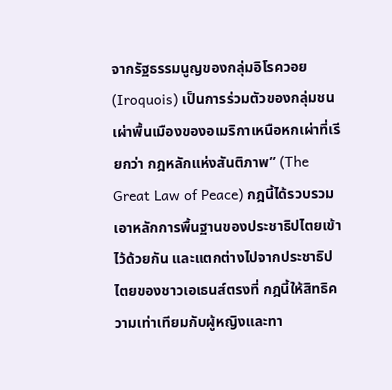จากรัฐธรรมนูญของกลุ่มอิโรควอย (Iroquois) เป็นการร่วมตัวของกลุ่มชนเผ่าพื้นเมืองของอเมริกาเหนือหกเผ่าที่เรียกว่า กฎหลักแห่งสันติภาพ” (The Great Law of Peace) กฎนี้ได้รวบรวมเอาหลักการพื้นฐานของประชาธิปไตยเข้าไว้ด้วยกัน และแตกต่างไปจากประชาธิปไตยของชาวเอเธนส์ตรงที่ กฎนี้ให้สิทธิความเท่าเทียมกับผู้หญิงและทา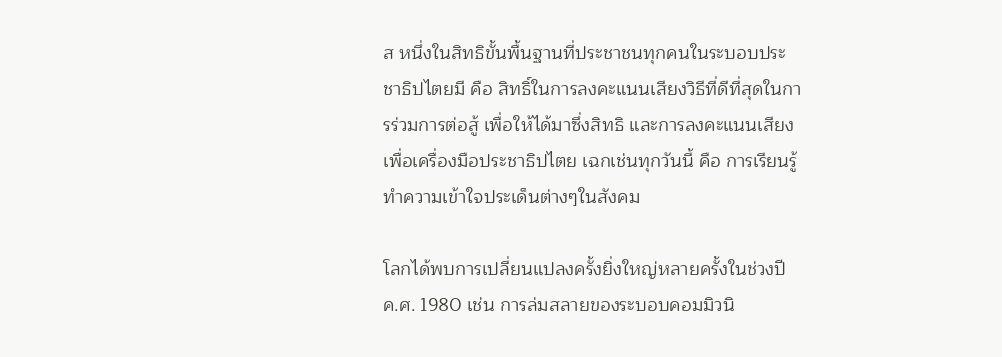ส หนึ่งในสิทธิขั้นพื้นฐานที่ประชาชนทุกคนในระบอบประชาธิปไตยมี คือ สิทธิ์ในการลงคะแนนเสียงวิธีที่ดีที่สุดในการร่วมการต่อสู้ เพื่อให้ได้มาซึ่งสิทธิ และการลงคะแนนเสียงเพื่อเครื่องมือประชาธิปไตย เฉกเช่นทุกวันนี้ คือ การเรียนรู้ทำความเข้าใจประเด็นต่างๆในสังคม

โลกได้พบการเปลี่ยนแปลงครั้งยิ่งใหญ่หลายครั้งในช่วงปี ค.ศ. 1980 เช่น การล่มสลายของระบอบคอมมิวนิ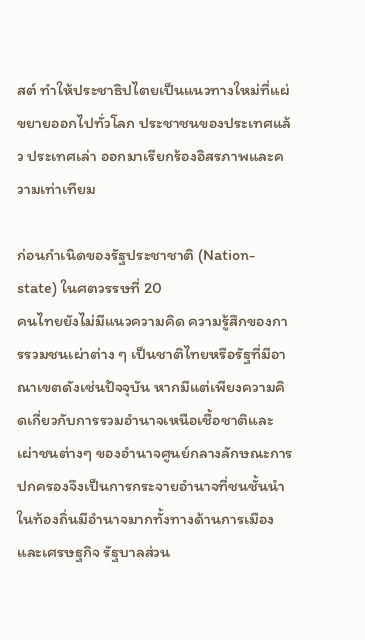สต์ ทำให้ประชาธิปไตยเป็นแนวทางใหม่ที่แผ่ขยายออกไปทั่วโลก ประชาชนของประเทศแล้ว ประเทศเล่า ออกมาเรียกร้องอิสรภาพและความเท่าเทียม

ก่อนกำเนิดของรัฐประชาชาติ (Nation-state) ในศตวรรษที่ 20
คนไทยยังไม่มีแนวความคิด ความรู้สึกของการรวมชนเผ่าต่าง ๆ เป็นชาติไทยหรือรัฐที่มีอาณาเขตดังเช่นปัจจุบัน หากมีแต่เพียงความคิดเกี่ยวกับการรวมอำนาจเหนือเชื้อชาติและเผ่าชนต่างๆ ของอำนาจศูนย์กลางลักษณะการปกครองจึงเป็นการกระจายอำนาจที่ชนชั้นนำในท้องถิ่นมีอำนาจมากทั้งทางด้านการเมืองและเศรษฐกิจ รัฐบาลส่วน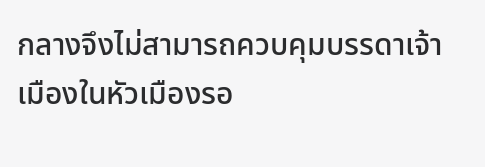กลางจึงไม่สามารถควบคุมบรรดาเจ้าเมืองในหัวเมืองรอ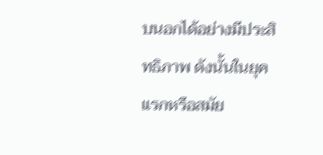บนอกได้อย่างมีประสิทธิภาพ ดังนั้นในยุคแรกหรือสมัย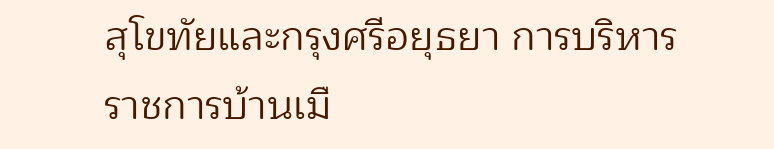สุโขทัยและกรุงศรีอยุธยา การบริหารราชการบ้านเมื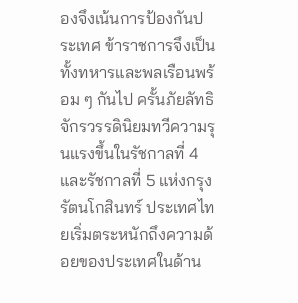องจึงเน้นการป้องกันประเทศ ข้าราชการจึงเป็นทั้งทหารและพลเรือนพร้อม ๆ กันไป ครั้นภัยลัทธิจักรวรรดินิยมทวีความรุนแรงขึ้นในรัชกาลที่ 4 และรัชกาลที่ 5 แห่งกรุงรัตนโกสินทร์ ประเทศไทยเริ่มตระหนักถึงความด้อยของประเทศในด้าน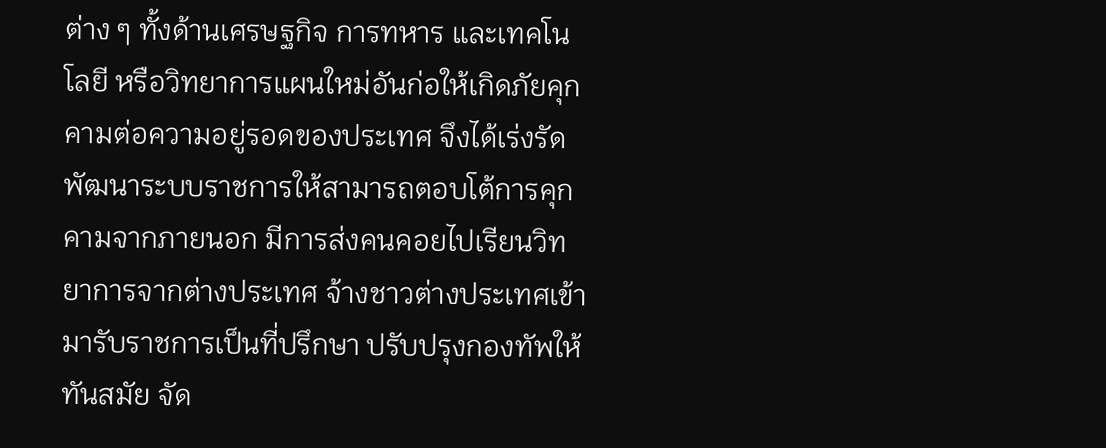ต่าง ๆ ทั้งด้านเศรษฐกิจ การทหาร และเทคโนโลยี หรือวิทยาการแผนใหม่อันก่อให้เกิดภัยคุกคามต่อความอยู่รอดของประเทศ จึงได้เร่งรัดพัฒนาระบบราชการให้สามารถตอบโต้การคุกคามจากภายนอก มีการส่งคนคอยไปเรียนวิทยาการจากต่างประเทศ จ้างชาวต่างประเทศเข้ามารับราชการเป็นที่ปรึกษา ปรับปรุงกองทัพให้ทันสมัย จัด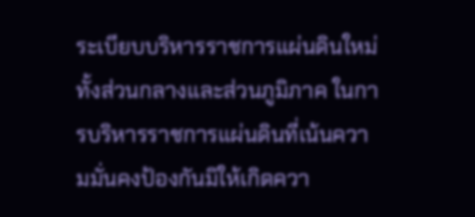ระเบียบบริหารราชการแผ่นดินใหม่ทั้งส่วนกลางและส่วนภูมิภาค ในการบริหารราชการแผ่นดินที่เน้นความมั่นคงป้องกันมิให้เกิดควา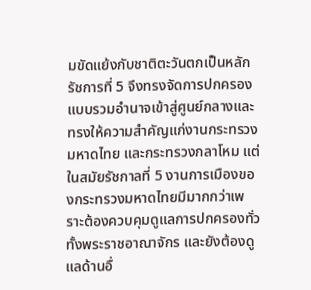มขัดแย้งกับชาติตะวันตกเป็นหลัก รัชการที่ 5 จึงทรงจัดการปกครองแบบรวมอำนาจเข้าสู่ศูนย์กลางและทรงให้ความสำคัญแก่งานกระทรวงมหาดไทย และกระทรวงกลาโหม แต่ในสมัยรัชกาลที่ 5 งานการเมืองของกระทรวงมหาดไทยมีมากกว่าเพราะต้องควบคุมดูแลการปกครองทั่วทั้งพระราชอาณาจักร และยังต้องดูแลด้านอื่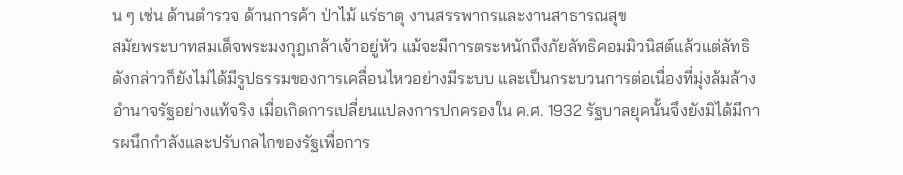น ๆ เช่น ด้านตำรวจ ด้านการค้า ป่าไม้ แร่ธาตุ งานสรรพากรและงานสาธารณสุข
สมัยพระบาทสมเด็จพระมงกุฎเกล้าเจ้าอยู่หัว แม้จะมีการตระหนักถึงภัยลัทธิคอมมิวนิสต์แล้วแต่ลัทธิดังกล่าวก็ยังไม่ได้มีรูปธรรมของการเคลื่อนไหวอย่างมีระบบ และเป็นกระบวนการต่อเนื่องที่มุ่งล้มล้างอำนาจรัฐอย่างแท้จริง เมื่อเกิดการเปลี่ยนแปลงการปกครองใน ค.ศ. 1932 รัฐบาลยุคนั้นจึงยังมิได้มีการผนึกกำลังและปรับกลไกของรัฐเพื่อการ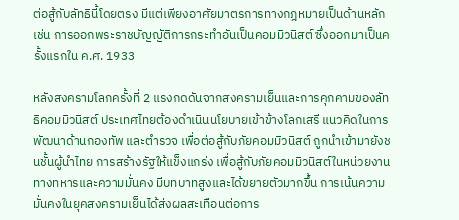ต่อสู้กับลัทธินี้โดยตรง มีแต่เพียงอาศัยมาตรการทางกฎหมายเป็นด้านหลัก เช่น การออกพระราชบัญญัติการกระทำอันเป็นคอมมิวนิสต์ ซึ่งออกมาเป็นครั้งแรกใน ค.ศ. 1933

หลังสงครามโลกครั้งที่ 2 แรงกดดันจากสงครามเย็นและการคุกคามของลัทธิคอมมิวนิสต์ ประเทศไทยต้องดำเนินนโยบายเข้าข้างโลกเสรี แนวคิดในการพัฒนาด้านกองทัพ และตำรวจ เพื่อต่อสู้กับภัยคอมมิวนิสต์ ถูกนำเข้ามายังชนชั้นผู้นำไทย การสร้างรัฐให้แข็งแกร่ง เพื่อสู้กับภัยคอมมิวนิสต์ในหน่วยงานทางทหารและความมั่นคง มีบทบาทสูงและได้ขยายตัวมากขึ้น การเน้นความมั่นคงในยุคสงครามเย็นได้ส่งผลสะเทือนต่อการ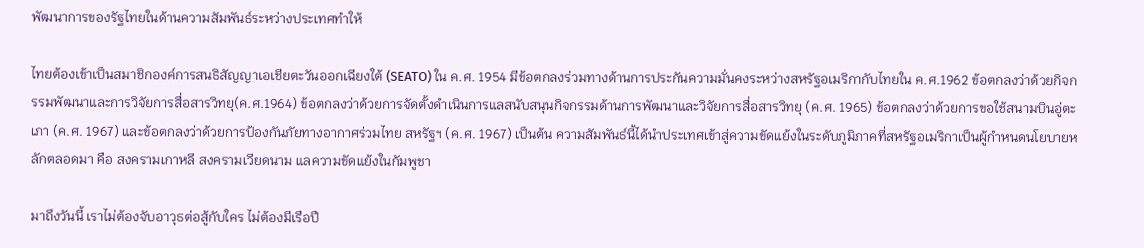พัฒนาการของรัฐไทยในด้านความสัมพันธ์ระหว่างประเทศทำให้

ไทยต้องเข้าเป็นสมาชิกองค์การสนธิสัญญาเอเชียตะวันออกเฉียงใต้ (SEATO) ใน ค.ศ. 1954 มีข้อตกลงร่วมทางด้านการประกันความมั่นคงระหว่างสหรัฐอเมริกากับไทยใน ค.ศ.1962 ข้อตกลงว่าด้วยกิจกรรมพัฒนาและการวิจัยการสื่อสารวิทยุ(ค.ศ.1964) ข้อตกลงว่าด้วยการจัดตั้งดำเนินการแลสนับสนุนกิจกรรมด้านการพัฒนาและวิจัยการสื่อสารวิทยุ (ค.ศ. 1965) ข้อตกลงว่าด้วยการขอใช้สนามบินอู่ตะเภา (ค.ศ. 1967) และข้อตกลงว่าด้วยการป้องกันภัยทางอากาศร่วมไทย สหรัฐฯ (ค.ศ. 1967) เป็นต้น ความสัมพันธ์นี้ได้นำประเทศเข้าสู่ความขัดแย้งในระดับภูมิภาคที่สหรัฐอเมริกาเป็นผู้กำหนดนโยบายหลักตลอดมา คือ สงครามเกาหลี สงครามเวียดนาม แลความขัดแย้งในกัมพูชา

มาถึงวันนี้ เราไม่ต้องจับอาวุธต่อสู้กับใคร ไม่ต้องมีเรือปื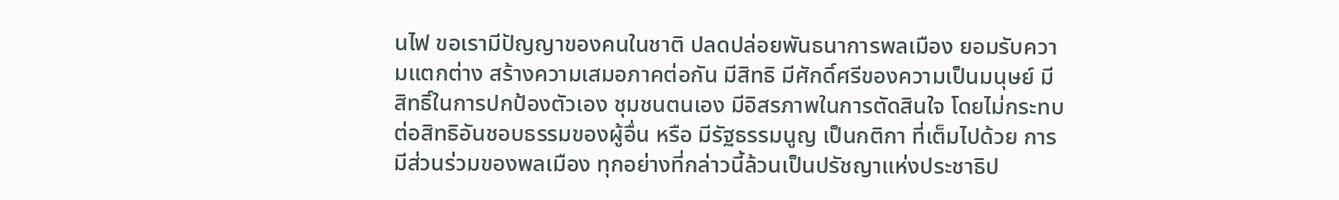นไฟ ขอเรามีปัญญาของคนในชาติ ปลดปล่อยพันธนาการพลเมือง ยอมรับความแตกต่าง สร้างความเสมอภาคต่อกัน มีสิทธิ มีศักดิ์ศรีของความเป็นมนุษย์ มีสิทธิ์ในการปกป้องตัวเอง ชุมชนตนเอง มีอิสรภาพในการตัดสินใจ โดยไม่กระทบต่อสิทธิอันชอบธรรมของผู้อื่น หรือ มีรัฐธรรมนูญ เป็นกติกา ที่เต็มไปด้วย การมีส่วนร่วมของพลเมือง ทุกอย่างที่กล่าวนี้ล้วนเป็นปรัชญาแห่งประชาธิป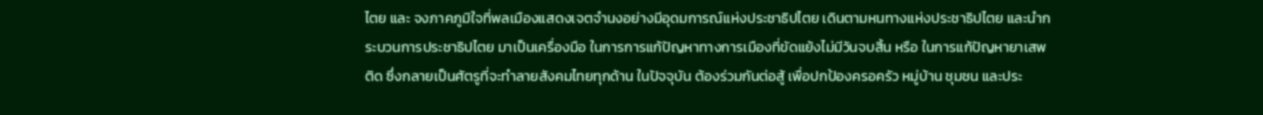ไตย และ จงภาคภูมิใจที่พลเมืองแสดงเจตจำนงอย่างมีอุดมการณ์แห่งประชาธิปไตย เดินตามหนทางแห่งประชาธิปไตย และนำกระบวนการประชาธิปไตย มาเป็นเครื่องมือ ในการการแก้ปัญหาทางการเมืองที่ขัดแย้งไม่มีวันจบสิ้น หรือ ในการแก้ปัญหายาเสพติด ซึ่งกลายเป็นศัตรูที่จะทำลายสังคมไทยทุกด้าน ในปัจจุบัน ต้องร่วมกันต่อสู้ เพื่อปกป้องครอครัว หมู่บ้าน ชุมชน และประ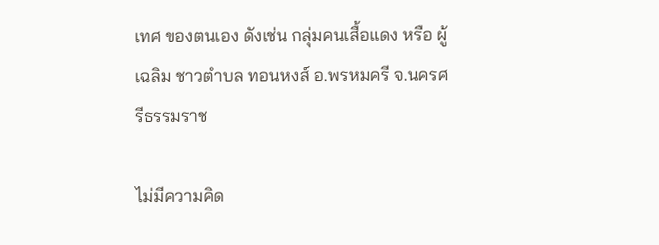เทศ ของตนเอง ดังเช่น กลุ่มคนเสื้อแดง หรือ ผู้เฉลิม ชาวตำบล ทอนหงส์ อ.พรหมครี จ.นครศรีธรรมราช

ไม่มีความคิด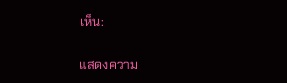เห็น:

แสดงความ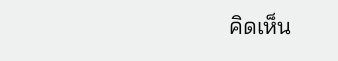คิดเห็น